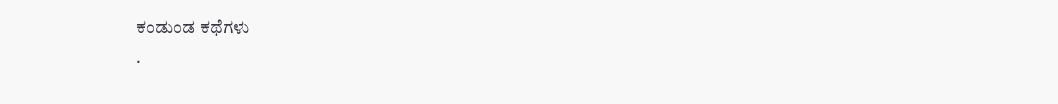ಕಂಡುಂಡ ಕಥೆಗಳು
.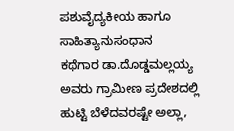ಪಶುವೈದ್ಯಕೀಯ ಹಾಗೂ ಸಾಹಿತ್ಯಾನುಸಂಧಾನ
ಕಥೆಗಾರ ಡಾ.ದೊಡ್ಡಮಲ್ಲಯ್ಯ ಅವರು ಗ್ರಾಮೀಣ ಪ್ರದೇಶದಲ್ಲಿ ಹುಟ್ಟಿ ಬೆಳೆದವರಷ್ಟೇ ಅಲ್ಲಾ,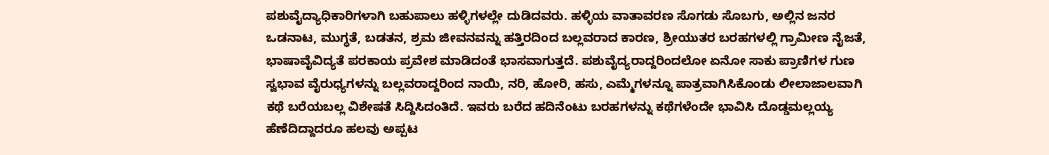ಪಶುವೈದ್ಯಾಧಿಕಾರಿಗಳಾಗಿ ಬಹುಪಾಲು ಹಳ್ಳಿಗಳಲ್ಲೇ ದುಡಿದವರು. ಹಳ್ಳಿಯ ವಾತಾವರಣ ಸೊಗಡು ಸೊಬಗು, ಅಲ್ಲಿನ ಜನರ ಒಡನಾಟ, ಮುಗ್ಧತೆ, ಬಡತನ, ಶ್ರಮ ಜೀವನವನ್ನು ಹತ್ತಿರದಿಂದ ಬಲ್ಲವರಾದ ಕಾರಣ, ಶ್ರೀಯುತರ ಬರಹಗಳಲ್ಲಿ ಗ್ರಾಮೀಣ ನೈಜತೆ, ಭಾಷಾವೈವಿದ್ಯತೆ ಪರಕಾಯ ಪ್ರವೇಶ ಮಾಡಿದಂತೆ ಭಾಸವಾಗುತ್ತದೆ. ಪಶುವೈದ್ಯರಾದ್ದರಿಂದಲೋ ಏನೋ ಸಾಕು ಪ್ರಾಣಿಗಳ ಗುಣ ಸ್ವಭಾವ ವೈರುಧ್ಯಗಳನ್ನು ಬಲ್ಲವರಾದ್ದರಿಂದ ನಾಯಿ, ನರಿ, ಹೋರಿ, ಹಸು, ಎಮ್ಮೆಗಳನ್ನೂ ಪಾತ್ರವಾಗಿಸಿಕೊಂಡು ಲೀಲಾಜಾಲವಾಗಿ ಕಥೆ ಬರೆಯಬಲ್ಲ ವಿಶೇಷತೆ ಸಿದ್ದಿಸಿದಂತಿದೆ. ಇವರು ಬರೆದ ಹದಿನೆಂಟು ಬರಹಗಳನ್ನು ಕಥೆಗಳೆಂದೇ ಭಾವಿಸಿ ದೊಡ್ಡಮಲ್ಲಯ್ಯ ಹೆಣೆದಿದ್ದಾದರೂ ಹಲವು ಅಪ್ಪಟ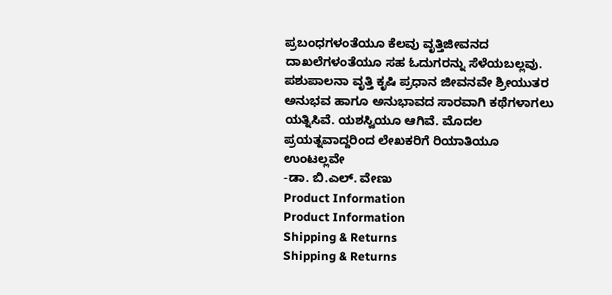ಪ್ರಬಂಧಗಳಂತೆಯೂ ಕೆಲವು ವೃತ್ತಿಜೀವನದ ದಾಖಲೆಗಳಂತೆಯೂ ಸಹ ಓದುಗರನ್ನು ಸೆಳೆಯಬಲ್ಲವು. ಪಶುಪಾಲನಾ ವೃತ್ತಿ ಕೃಷಿ ಪ್ರಧಾನ ಜೀವನವೇ ಶ್ರೀಯುತರ ಅನುಭವ ಹಾಗೂ ಅನುಭಾವದ ಸಾರವಾಗಿ ಕಥೆಗಳಾಗಲು ಯತ್ನಿಸಿವೆ. ಯಶಸ್ವಿಯೂ ಆಗಿವೆ. ಮೊದಲ ಪ್ರಯತ್ನವಾದ್ದರಿಂದ ಲೇಖಕರಿಗೆ ರಿಯಾತಿಯೂ ಉಂಟಲ್ಲವೇ
-ಡಾ. ಬಿ.ಎಲ್. ವೇಣು
Product Information
Product Information
Shipping & Returns
Shipping & Returns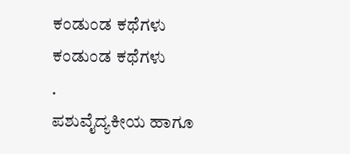ಕಂಡುಂಡ ಕಥೆಗಳು
ಕಂಡುಂಡ ಕಥೆಗಳು
.
ಪಶುವೈದ್ಯಕೀಯ ಹಾಗೂ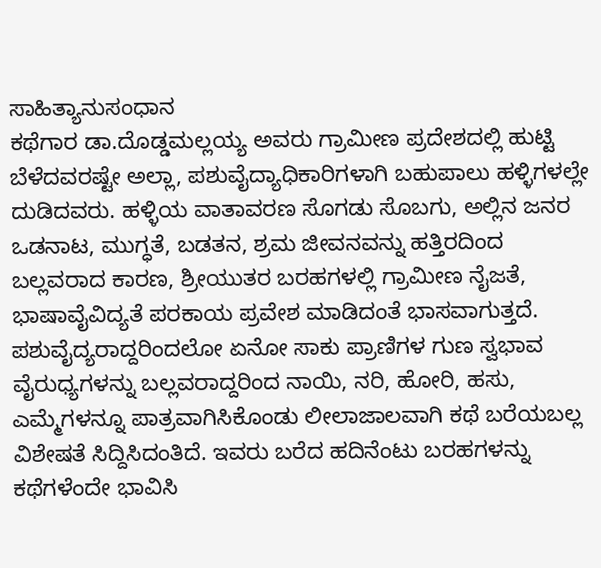ಸಾಹಿತ್ಯಾನುಸಂಧಾನ
ಕಥೆಗಾರ ಡಾ.ದೊಡ್ಡಮಲ್ಲಯ್ಯ ಅವರು ಗ್ರಾಮೀಣ ಪ್ರದೇಶದಲ್ಲಿ ಹುಟ್ಟಿ ಬೆಳೆದವರಷ್ಟೇ ಅಲ್ಲಾ, ಪಶುವೈದ್ಯಾಧಿಕಾರಿಗಳಾಗಿ ಬಹುಪಾಲು ಹಳ್ಳಿಗಳಲ್ಲೇ ದುಡಿದವರು. ಹಳ್ಳಿಯ ವಾತಾವರಣ ಸೊಗಡು ಸೊಬಗು, ಅಲ್ಲಿನ ಜನರ ಒಡನಾಟ, ಮುಗ್ಧತೆ, ಬಡತನ, ಶ್ರಮ ಜೀವನವನ್ನು ಹತ್ತಿರದಿಂದ ಬಲ್ಲವರಾದ ಕಾರಣ, ಶ್ರೀಯುತರ ಬರಹಗಳಲ್ಲಿ ಗ್ರಾಮೀಣ ನೈಜತೆ, ಭಾಷಾವೈವಿದ್ಯತೆ ಪರಕಾಯ ಪ್ರವೇಶ ಮಾಡಿದಂತೆ ಭಾಸವಾಗುತ್ತದೆ. ಪಶುವೈದ್ಯರಾದ್ದರಿಂದಲೋ ಏನೋ ಸಾಕು ಪ್ರಾಣಿಗಳ ಗುಣ ಸ್ವಭಾವ ವೈರುಧ್ಯಗಳನ್ನು ಬಲ್ಲವರಾದ್ದರಿಂದ ನಾಯಿ, ನರಿ, ಹೋರಿ, ಹಸು, ಎಮ್ಮೆಗಳನ್ನೂ ಪಾತ್ರವಾಗಿಸಿಕೊಂಡು ಲೀಲಾಜಾಲವಾಗಿ ಕಥೆ ಬರೆಯಬಲ್ಲ ವಿಶೇಷತೆ ಸಿದ್ದಿಸಿದಂತಿದೆ. ಇವರು ಬರೆದ ಹದಿನೆಂಟು ಬರಹಗಳನ್ನು ಕಥೆಗಳೆಂದೇ ಭಾವಿಸಿ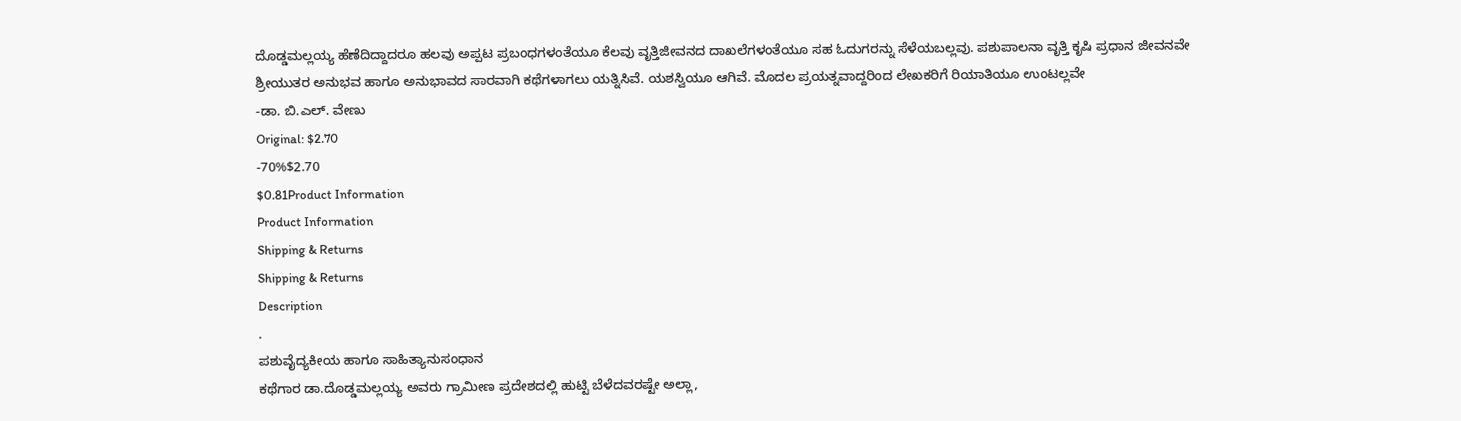ದೊಡ್ಡಮಲ್ಲಯ್ಯ ಹೆಣೆದಿದ್ದಾದರೂ ಹಲವು ಅಪ್ಪಟ ಪ್ರಬಂಧಗಳಂತೆಯೂ ಕೆಲವು ವೃತ್ತಿಜೀವನದ ದಾಖಲೆಗಳಂತೆಯೂ ಸಹ ಓದುಗರನ್ನು ಸೆಳೆಯಬಲ್ಲವು. ಪಶುಪಾಲನಾ ವೃತ್ತಿ ಕೃಷಿ ಪ್ರಧಾನ ಜೀವನವೇ ಶ್ರೀಯುತರ ಅನುಭವ ಹಾಗೂ ಅನುಭಾವದ ಸಾರವಾಗಿ ಕಥೆಗಳಾಗಲು ಯತ್ನಿಸಿವೆ. ಯಶಸ್ವಿಯೂ ಆಗಿವೆ. ಮೊದಲ ಪ್ರಯತ್ನವಾದ್ದರಿಂದ ಲೇಖಕರಿಗೆ ರಿಯಾತಿಯೂ ಉಂಟಲ್ಲವೇ
-ಡಾ. ಬಿ.ಎಲ್. ವೇಣು
Original: $2.70
-70%$2.70
$0.81Product Information
Product Information
Shipping & Returns
Shipping & Returns
Description
.
ಪಶುವೈದ್ಯಕೀಯ ಹಾಗೂ ಸಾಹಿತ್ಯಾನುಸಂಧಾನ
ಕಥೆಗಾರ ಡಾ.ದೊಡ್ಡಮಲ್ಲಯ್ಯ ಅವರು ಗ್ರಾಮೀಣ ಪ್ರದೇಶದಲ್ಲಿ ಹುಟ್ಟಿ ಬೆಳೆದವರಷ್ಟೇ ಅಲ್ಲಾ,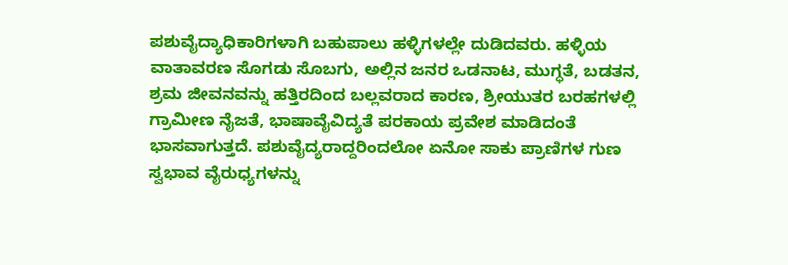ಪಶುವೈದ್ಯಾಧಿಕಾರಿಗಳಾಗಿ ಬಹುಪಾಲು ಹಳ್ಳಿಗಳಲ್ಲೇ ದುಡಿದವರು. ಹಳ್ಳಿಯ ವಾತಾವರಣ ಸೊಗಡು ಸೊಬಗು, ಅಲ್ಲಿನ ಜನರ ಒಡನಾಟ, ಮುಗ್ಧತೆ, ಬಡತನ, ಶ್ರಮ ಜೀವನವನ್ನು ಹತ್ತಿರದಿಂದ ಬಲ್ಲವರಾದ ಕಾರಣ, ಶ್ರೀಯುತರ ಬರಹಗಳಲ್ಲಿ ಗ್ರಾಮೀಣ ನೈಜತೆ, ಭಾಷಾವೈವಿದ್ಯತೆ ಪರಕಾಯ ಪ್ರವೇಶ ಮಾಡಿದಂತೆ ಭಾಸವಾಗುತ್ತದೆ. ಪಶುವೈದ್ಯರಾದ್ದರಿಂದಲೋ ಏನೋ ಸಾಕು ಪ್ರಾಣಿಗಳ ಗುಣ ಸ್ವಭಾವ ವೈರುಧ್ಯಗಳನ್ನು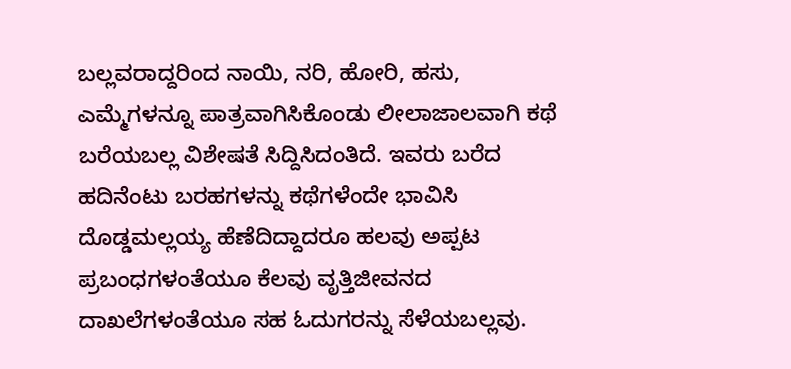ಬಲ್ಲವರಾದ್ದರಿಂದ ನಾಯಿ, ನರಿ, ಹೋರಿ, ಹಸು, ಎಮ್ಮೆಗಳನ್ನೂ ಪಾತ್ರವಾಗಿಸಿಕೊಂಡು ಲೀಲಾಜಾಲವಾಗಿ ಕಥೆ ಬರೆಯಬಲ್ಲ ವಿಶೇಷತೆ ಸಿದ್ದಿಸಿದಂತಿದೆ. ಇವರು ಬರೆದ ಹದಿನೆಂಟು ಬರಹಗಳನ್ನು ಕಥೆಗಳೆಂದೇ ಭಾವಿಸಿ ದೊಡ್ಡಮಲ್ಲಯ್ಯ ಹೆಣೆದಿದ್ದಾದರೂ ಹಲವು ಅಪ್ಪಟ ಪ್ರಬಂಧಗಳಂತೆಯೂ ಕೆಲವು ವೃತ್ತಿಜೀವನದ ದಾಖಲೆಗಳಂತೆಯೂ ಸಹ ಓದುಗರನ್ನು ಸೆಳೆಯಬಲ್ಲವು.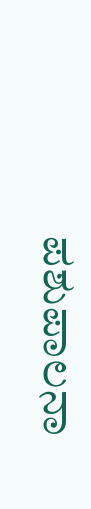ಪಶುಪಾಲನಾ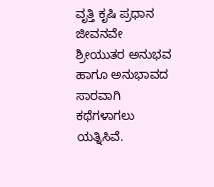ವೃತ್ತಿ ಕೃಷಿ ಪ್ರಧಾನ ಜೀವನವೇ ಶ್ರೀಯುತರ ಅನುಭವ ಹಾಗೂ ಅನುಭಾವದ ಸಾರವಾಗಿ ಕಥೆಗಳಾಗಲು ಯತ್ನಿಸಿವೆ.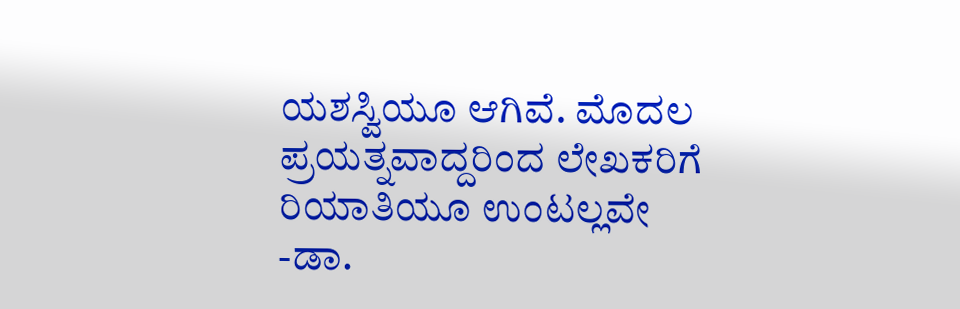ಯಶಸ್ವಿಯೂ ಆಗಿವೆ. ಮೊದಲ ಪ್ರಯತ್ನವಾದ್ದರಿಂದ ಲೇಖಕರಿಗೆ ರಿಯಾತಿಯೂ ಉಂಟಲ್ಲವೇ
-ಡಾ.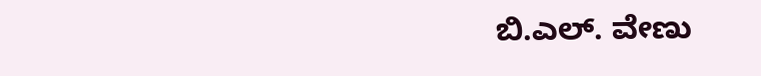ಬಿ.ಎಲ್. ವೇಣು